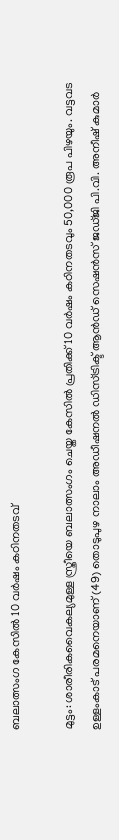ബലാത്സംഗ കേസിൽ 10 വർഷം കഠിനതടവ്

മുട്ടം: ശാരീരികവൈകല്യമുള്ള സ്ത്രീയെ ബലാത്സംഗം ചെയ്ത കേസിൽ പ്രതിക്ക് 10 വർഷം കഠിനതടവും 50,000 രൂപ പിഴയും. വട്ടവട ഉള്ളംകാട് പരമനെയാണ് (49) തൊടുപുഴ നാലാം അഡീഷനൽ ഡിസ്ട്രിക്ട് ആൻഡ് സെഷൻസ് ജഡ്ജി പി.വി. അനീഷ് കുമാർ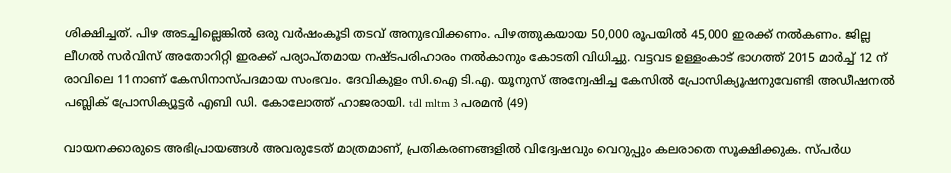ശിക്ഷിച്ചത്. പിഴ അടച്ചില്ലെങ്കിൽ ഒരു വർഷംകൂടി തടവ് അനുഭവിക്കണം. പിഴത്തുകയായ 50,000 രൂപയിൽ 45,000 ഇരക്ക് നൽകണം. ജില്ല ലീഗൽ സർവിസ് അതോറിറ്റി ഇരക്ക് പര്യാപ്തമായ നഷ്ടപരിഹാരം നൽകാനും കോടതി വിധിച്ചു. വട്ടവട ഉള്ളംകാട് ഭാഗത്ത് 2015 മാർച്ച് 12 ന് രാവിലെ 11നാണ് കേസിനാസ്പദമായ സംഭവം. ദേവികുളം സി.ഐ ടി.എ. യൂനുസ് അന്വേഷിച്ച കേസിൽ പ്രോസിക്യൂഷനുവേണ്ടി അഡീഷനൽ പബ്ലിക് പ്രോസിക്യൂട്ടർ എബി ഡി. കോലോത്ത് ഹാജരായി. tdl mltm 3 പരമൻ (49)

വായനക്കാരുടെ അഭിപ്രായങ്ങള്‍ അവരുടേത് മാത്രമാണ്, പ്രതികരണങ്ങളിൽ വിദ്വേഷവും വെറുപ്പും കലരാതെ സൂക്ഷിക്കുക. സ്പർധ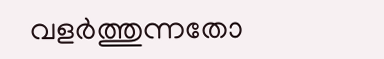വളർത്തുന്നതോ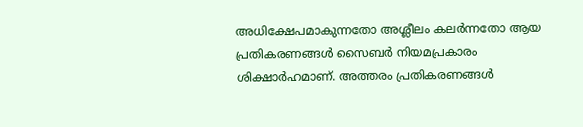അധിക്ഷേപമാകുന്നതോ അശ്ലീലം കലർന്നതോ ആയ പ്രതികരണങ്ങൾ സൈബർ നിയമപ്രകാരം ശിക്ഷാർഹമാണ്. അത്തരം പ്രതികരണങ്ങൾ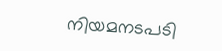നിയമനടപടി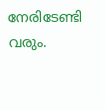നേരിടേണ്ടി വരും.